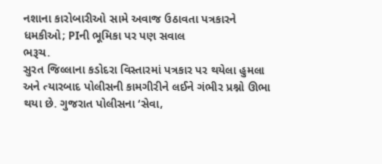નશાના કારોબારીઓ સામે અવાજ ઉઠાવતા પત્રકારને ધમકીઓ; PIની ભૂમિકા પર પણ સવાલ
ભરૂચ.
સુરત જિલ્લાના કડોદરા વિસ્તારમાં પત્રકાર પર થયેલા હુમલા અને ત્યારબાદ પોલીસની કામગીરીને લઈને ગંભીર પ્રશ્નો ઊભા થયા છે. ગુજરાત પોલીસના ‘સેવા,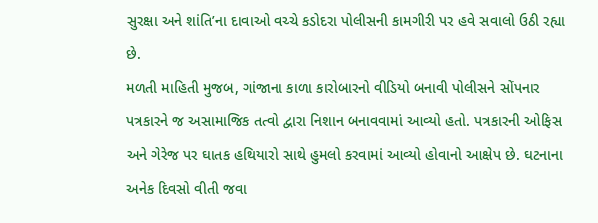સુરક્ષા અને શાંતિ’ના દાવાઓ વચ્ચે કડોદરા પોલીસની કામગીરી પર હવે સવાલો ઉઠી રહ્યા છે.
મળતી માહિતી મુજબ, ગાંજાના કાળા કારોબારનો વીડિયો બનાવી પોલીસને સોંપનાર પત્રકારને જ અસામાજિક તત્વો દ્વારા નિશાન બનાવવામાં આવ્યો હતો. પત્રકારની ઓફિસ અને ગેરેજ પર ઘાતક હથિયારો સાથે હુમલો કરવામાં આવ્યો હોવાનો આક્ષેપ છે. ઘટનાના અનેક દિવસો વીતી જવા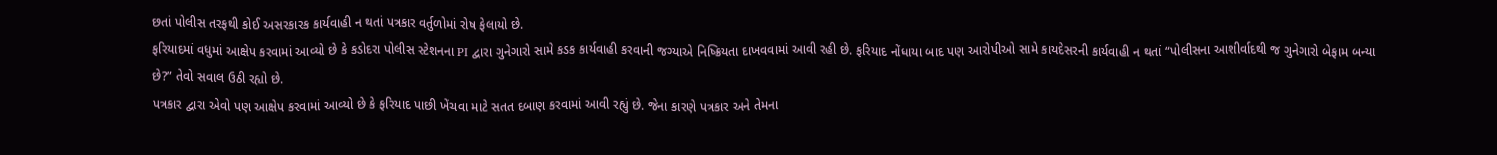છતાં પોલીસ તરફથી કોઈ અસરકારક કાર્યવાહી ન થતાં પત્રકાર વર્તુળોમાં રોષ ફેલાયો છે.
ફરિયાદમાં વધુમાં આક્ષેપ કરવામાં આવ્યો છે કે કડોદરા પોલીસ સ્ટેશનના PI દ્વારા ગુનેગારો સામે કડક કાર્યવાહી કરવાની જગ્યાએ નિષ્ક્રિયતા દાખવવામાં આવી રહી છે. ફરિયાદ નોંધાયા બાદ પણ આરોપીઓ સામે કાયદેસરની કાર્યવાહી ન થતાં “પોલીસના આશીર્વાદથી જ ગુનેગારો બેફામ બન્યા છે?” તેવો સવાલ ઉઠી રહ્યો છે.
પત્રકાર દ્વારા એવો પણ આક્ષેપ કરવામાં આવ્યો છે કે ફરિયાદ પાછી ખેંચવા માટે સતત દબાણ કરવામાં આવી રહ્યું છે. જેના કારણે પત્રકાર અને તેમના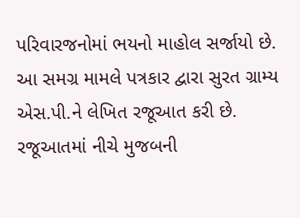પરિવારજનોમાં ભયનો માહોલ સર્જાયો છે.
આ સમગ્ર મામલે પત્રકાર દ્વારા સુરત ગ્રામ્ય એસ.પી.ને લેખિત રજૂઆત કરી છે. રજૂઆતમાં નીચે મુજબની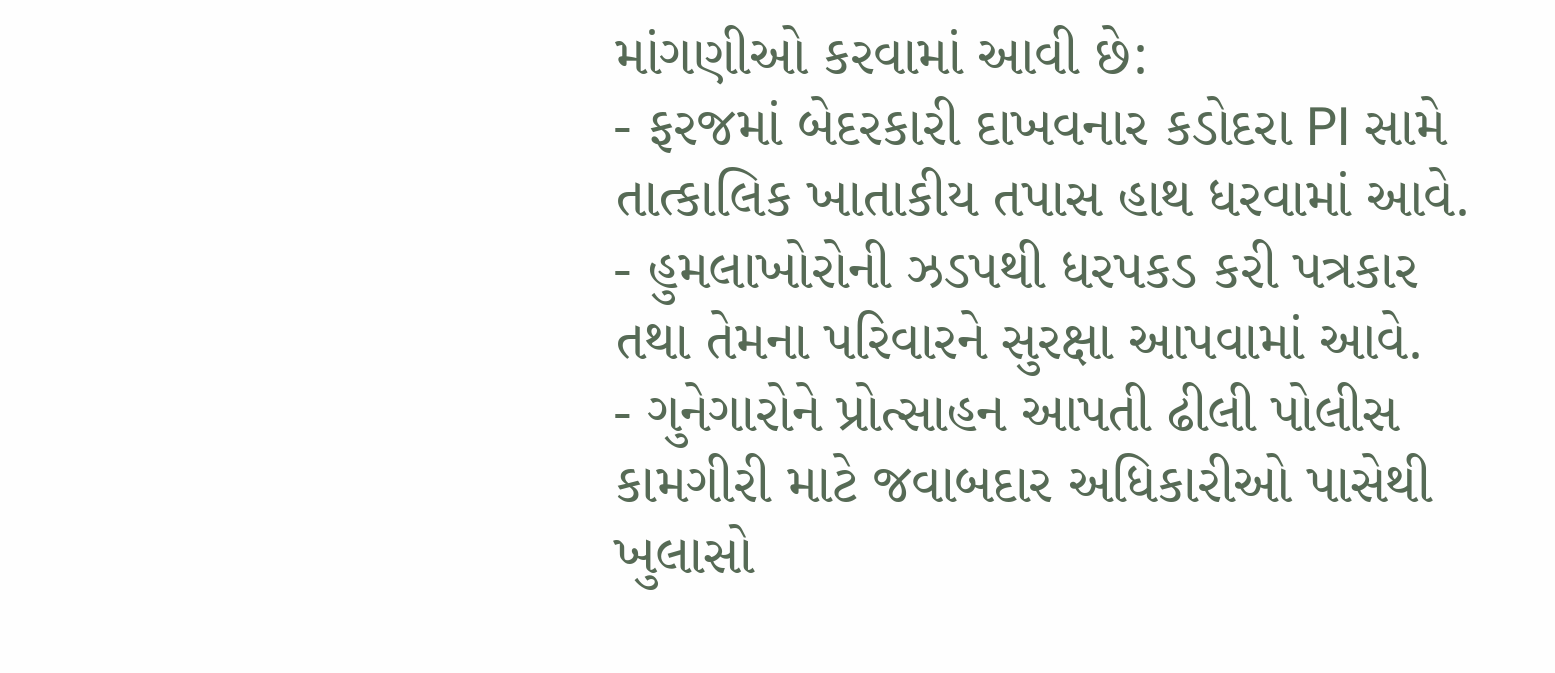માંગણીઓ કરવામાં આવી છે:
- ફરજમાં બેદરકારી દાખવનાર કડોદરા PI સામે તાત્કાલિક ખાતાકીય તપાસ હાથ ધરવામાં આવે.
- હુમલાખોરોની ઝડપથી ધરપકડ કરી પત્રકાર તથા તેમના પરિવારને સુરક્ષા આપવામાં આવે.
- ગુનેગારોને પ્રોત્સાહન આપતી ઢીલી પોલીસ કામગીરી માટે જવાબદાર અધિકારીઓ પાસેથી ખુલાસો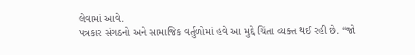લેવામાં આવે.
પત્રકાર સંગઠનો અને સામાજિક વર્તુળોમાં હવે આ મુદ્દે ચિંતા વ્યક્ત થઈ રહી છે. “જો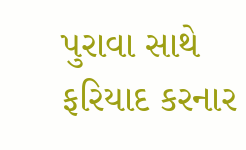પુરાવા સાથે ફરિયાદ કરનાર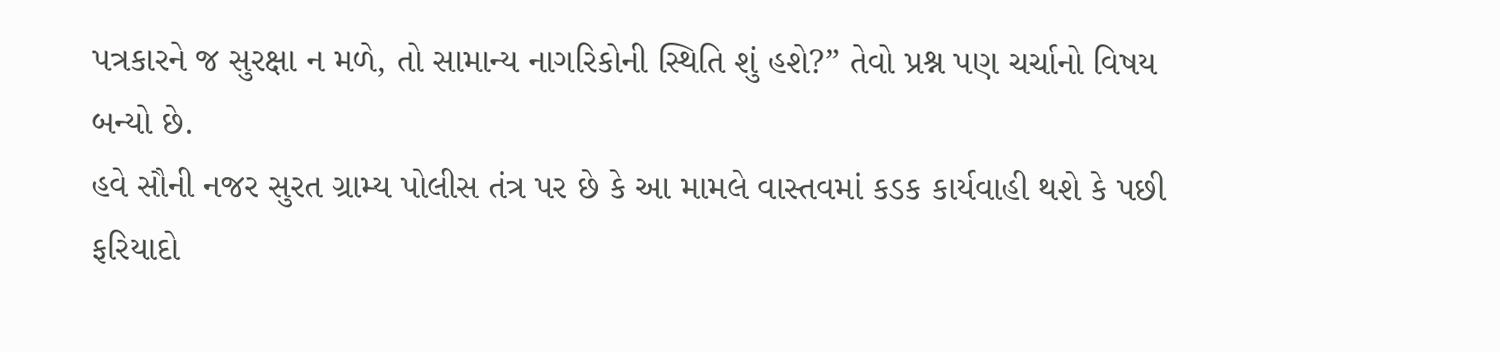પત્રકારને જ સુરક્ષા ન મળે, તો સામાન્ય નાગરિકોની સ્થિતિ શું હશે?” તેવો પ્રશ્ન પણ ચર્ચાનો વિષય બન્યો છે.
હવે સૌની નજર સુરત ગ્રામ્ય પોલીસ તંત્ર પર છે કે આ મામલે વાસ્તવમાં કડક કાર્યવાહી થશે કે પછી ફરિયાદો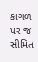કાગળ પર જ સીમિત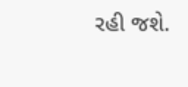રહી જશે.